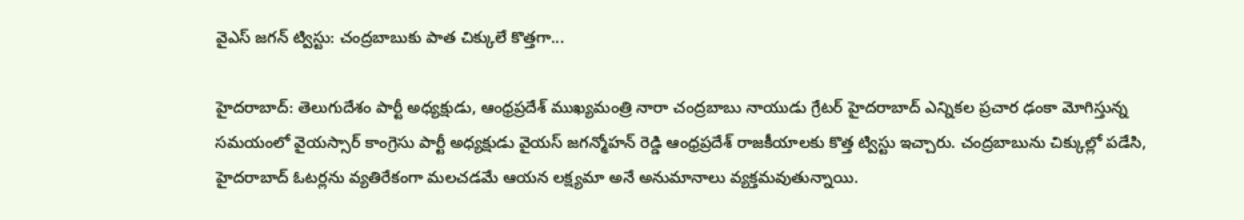వైఎస్ జగన్ ట్విస్టు: చంద్రబాబుకు పాత చిక్కులే కొత్తగా...

హైదరాబాద్: తెలుగుదేశం పార్టీ అధ్యక్షుడు, ఆంధ్రప్రదేశ్ ముఖ్యమంత్రి నారా చంద్రబాబు నాయుడు గ్రేటర్ హైదరాబాద్ ఎన్నికల ప్రచార ఢంకా మోగిస్తున్న సమయంలో వైయస్సార్ కాంగ్రెసు పార్టీ అధ్యక్షుడు వైయస్ జగన్మోహన్ రెడ్డి ఆంధ్రప్రదేశ్ రాజకీయాలకు కొత్త ట్విస్టు ఇచ్చారు. చంద్రబాబును చిక్కుల్లో పడేసి, హైదరాబాద్ ఓటర్లను వ్యతిరేకంగా మలచడమే ఆయన లక్ష్యమా అనే అనుమానాలు వ్యక్తమవుతున్నాయి.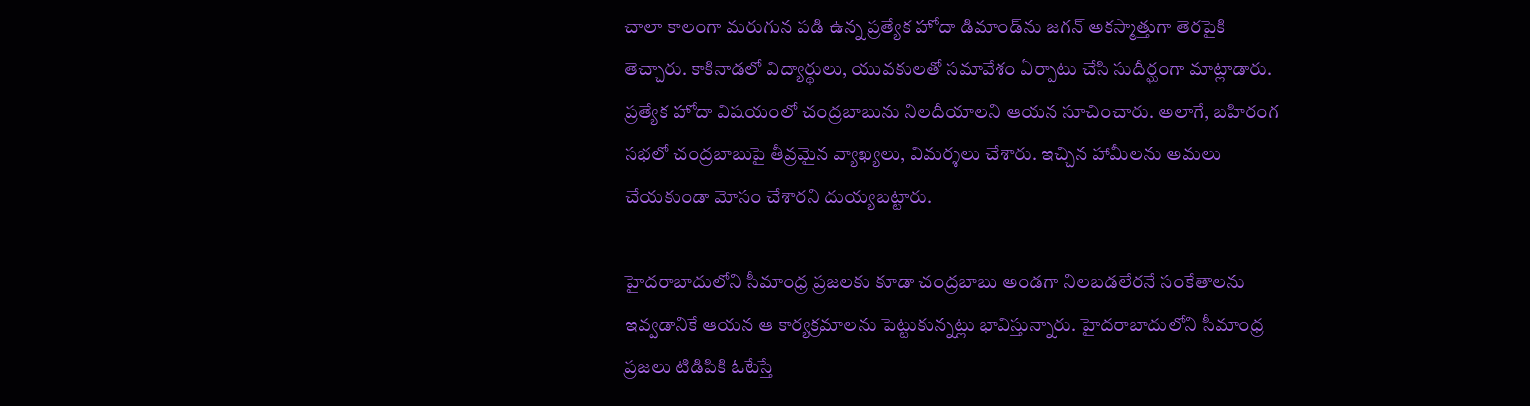చాలా కాలంగా మరుగున పడి ఉన్న ప్రత్యేక హోదా డిమాండ్‌ను జగన్ అకస్మాత్తుగా తెరపైకి తెచ్చారు. కాకినాడలో విద్యార్థులు, యువకులతో సమావేశం ఏర్పాటు చేసి సుదీర్ఘంగా మాట్లాడారు. ప్రత్యేక హోదా విషయంలో చంద్రబాబును నిలదీయాలని ఆయన సూచించారు. అలాగే, బహిరంగ సభలో చంద్రబాబుపై తీవ్రమైన వ్యాఖ్యలు, విమర్శలు చేశారు. ఇచ్చిన హామీలను అమలు చేయకుండా మోసం చేశారని దుయ్యబట్టారు.

హైదరాబాదులోని సీమాంధ్ర ప్రజలకు కూడా చంద్రబాబు అండగా నిలబడలేరనే సంకేతాలను ఇవ్వడానికే ఆయన ఆ కార్యక్రమాలను పెట్టుకున్నట్లు భావిస్తున్నారు. హైదరాబాదులోని సీమాంధ్ర ప్రజలు టిడిపికి ఓటేస్తే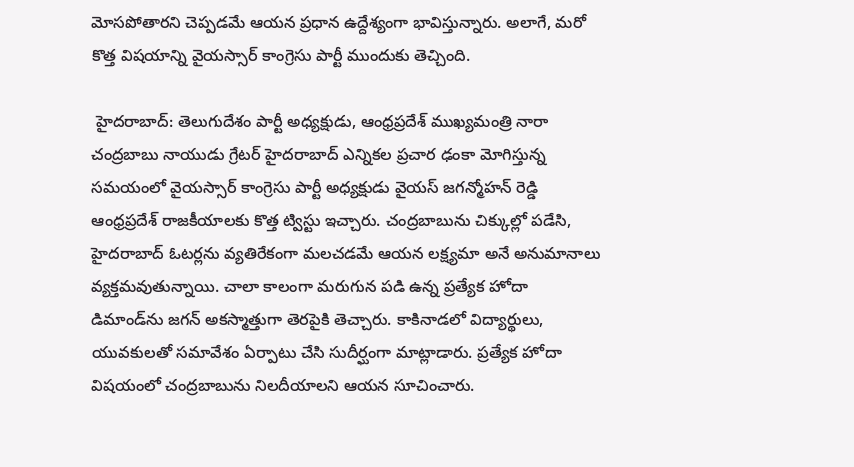మోసపోతారని చెప్పడమే ఆయన ప్రధాన ఉద్దేశ్యంగా భావిస్తున్నారు. అలాగే, మరో కొత్త విషయాన్ని వైయస్సార్ కాంగ్రెసు పార్టీ ముందుకు తెచ్చింది.

 హైదరాబాద్: తెలుగుదేశం పార్టీ అధ్యక్షుడు, ఆంధ్రప్రదేశ్ ముఖ్యమంత్రి నారా చంద్రబాబు నాయుడు గ్రేటర్ హైదరాబాద్ ఎన్నికల ప్రచార ఢంకా మోగిస్తున్న సమయంలో వైయస్సార్ కాంగ్రెసు పార్టీ అధ్యక్షుడు వైయస్ జగన్మోహన్ రెడ్డి ఆంధ్రప్రదేశ్ రాజకీయాలకు కొత్త ట్విస్టు ఇచ్చారు. చంద్రబాబును చిక్కుల్లో పడేసి, హైదరాబాద్ ఓటర్లను వ్యతిరేకంగా మలచడమే ఆయన లక్ష్యమా అనే అనుమానాలు వ్యక్తమవుతున్నాయి. చాలా కాలంగా మరుగున పడి ఉన్న ప్రత్యేక హోదా డిమాండ్‌ను జగన్ అకస్మాత్తుగా తెరపైకి తెచ్చారు. కాకినాడలో విద్యార్థులు, యువకులతో సమావేశం ఏర్పాటు చేసి సుదీర్ఘంగా మాట్లాడారు. ప్రత్యేక హోదా విషయంలో చంద్రబాబును నిలదీయాలని ఆయన సూచించారు.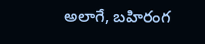అలాగే, బహిరంగ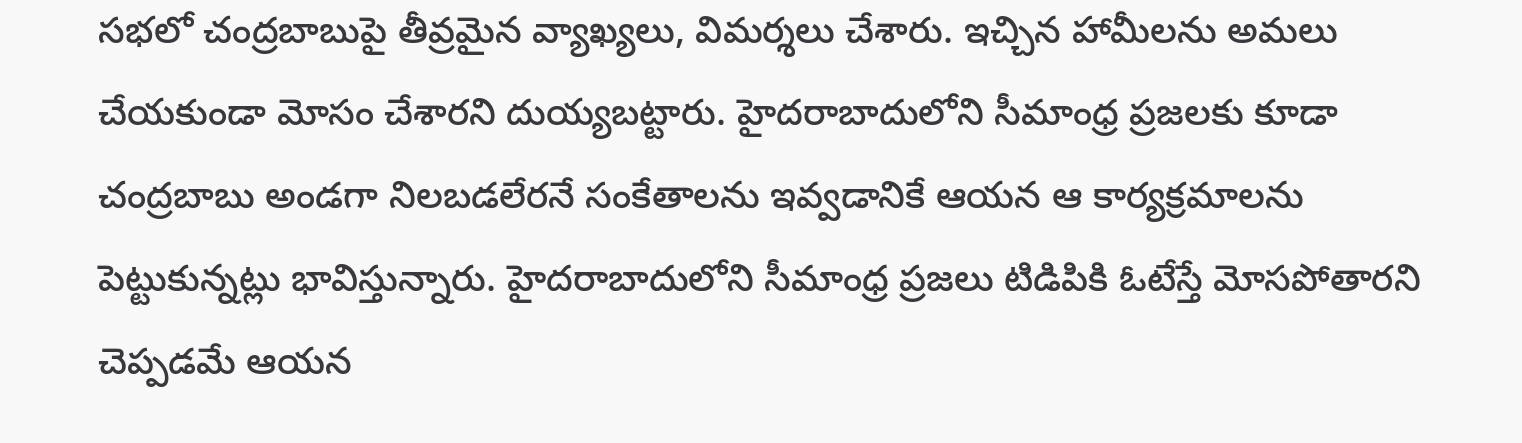సభలో చంద్రబాబుపై తీవ్రమైన వ్యాఖ్యలు, విమర్శలు చేశారు. ఇచ్చిన హామీలను అమలు చేయకుండా మోసం చేశారని దుయ్యబట్టారు. హైదరాబాదులోని సీమాంధ్ర ప్రజలకు కూడా చంద్రబాబు అండగా నిలబడలేరనే సంకేతాలను ఇవ్వడానికే ఆయన ఆ కార్యక్రమాలను పెట్టుకున్నట్లు భావిస్తున్నారు. హైదరాబాదులోని సీమాంధ్ర ప్రజలు టిడిపికి ఓటేస్తే మోసపోతారని చెప్పడమే ఆయన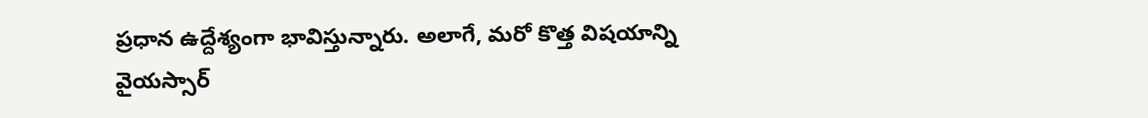ప్రధాన ఉద్దేశ్యంగా భావిస్తున్నారు. అలాగే, మరో కొత్త విషయాన్ని వైయస్సార్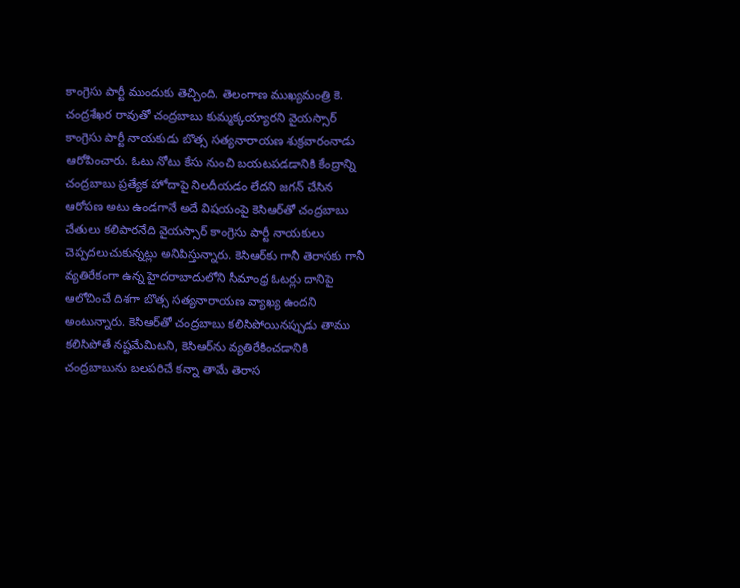కాంగ్రెసు పార్టీ ముందుకు తెచ్చింది. తెలంగాణ ముఖ్యమంత్రి కె. చంద్రశేఖర రావుతో చంద్రబాబు కుమ్మక్కయ్యారని వైయస్సార్ కాంగ్రెసు పార్టీ నాయకుడు బొత్స సత్యనారాయణ శుక్రవారంనాడు ఆరోపించారు. ఓటు నోటు కేసు నుంచి బయటపడడానికి కేంద్రాన్ని చంద్రబాబు ప్రత్యేక హోదాపై నిలదీయడం లేదని జగన్ చేసిన ఆరోపణ అటు ఉండగానే అదే విషయంపై కెసిఆర్‌తో చంద్రబాబు చేతులు కలిపారనేది వైయస్సార్ కాంగ్రెసు పార్టీ నాయకులు చెప్పదలుచుకున్నట్లు అనిపిస్తున్నారు. కెసిఆర్‌కు గానీ తెరాసకు గానీ వ్యతిరేకంగా ఉన్న హైదరాబాదులోని సీమాంధ్ర ఓటర్లు దానిపై ఆలోచించే దిశగా బొత్స సత్యనారాయణ వ్యాఖ్య ఉందని అంటున్నారు. కెసిఆర్‌తో చంద్రబాబు కలిసిపోయినప్పుడు తాము కలిసిపోతే నష్టమేమిటని, కెసిఆర్‌ను వ్యతిరేకించడానికి చంద్రబాబును బలపరిచే కన్నా తామే తెరాస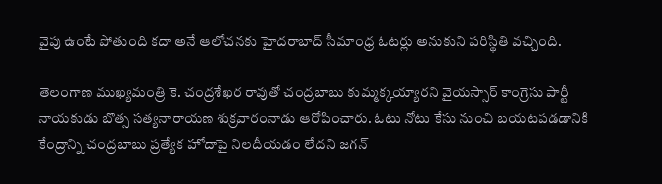వైపు ఉంటే పోతుంది కదా అనే ఆలోచనకు హైదరాబాద్ సీమాంధ్ర ఓటర్లు అనుకుని పరిస్థితి వచ్చింది.

తెలంగాణ ముఖ్యమంత్రి కె. చంద్రశేఖర రావుతో చంద్రబాబు కుమ్మక్కయ్యారని వైయస్సార్ కాంగ్రెసు పార్టీ నాయకుడు బొత్స సత్యనారాయణ శుక్రవారంనాడు ఆరోపించారు. ఓటు నోటు కేసు నుంచి బయటపడడానికి కేంద్రాన్ని చంద్రబాబు ప్రత్యేక హోదాపై నిలదీయడం లేదని జగన్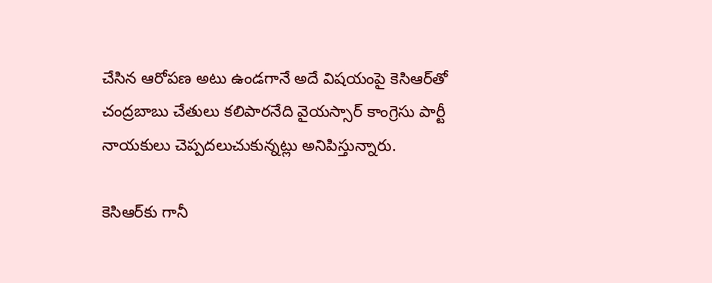చేసిన ఆరోపణ అటు ఉండగానే అదే విషయంపై కెసిఆర్‌తో చంద్రబాబు చేతులు కలిపారనేది వైయస్సార్ కాంగ్రెసు పార్టీ నాయకులు చెప్పదలుచుకున్నట్లు అనిపిస్తున్నారు.

కెసిఆర్‌కు గానీ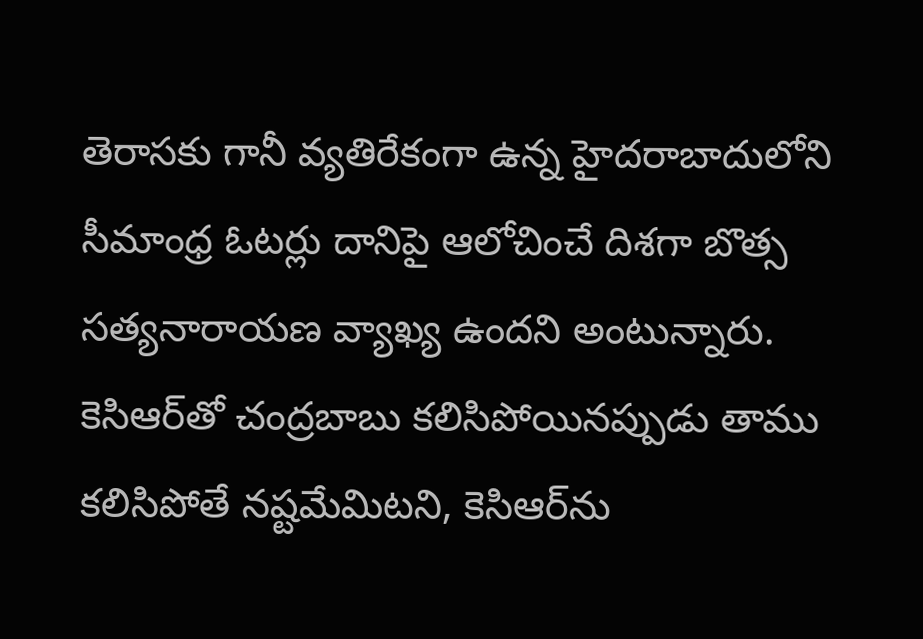తెరాసకు గానీ వ్యతిరేకంగా ఉన్న హైదరాబాదులోని సీమాంధ్ర ఓటర్లు దానిపై ఆలోచించే దిశగా బొత్స సత్యనారాయణ వ్యాఖ్య ఉందని అంటున్నారు. కెసిఆర్‌తో చంద్రబాబు కలిసిపోయినప్పుడు తాము కలిసిపోతే నష్టమేమిటని, కెసిఆర్‌ను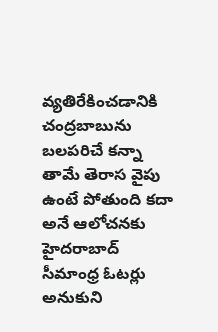వ్యతిరేకించడానికి చంద్రబాబును బలపరిచే కన్నా తామే తెరాస వైపు ఉంటే పోతుంది కదా అనే ఆలోచనకు హైదరాబాద్ సీమాంధ్ర ఓటర్లు అనుకుని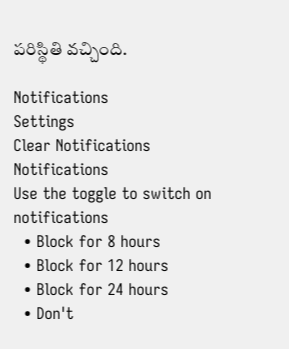పరిస్థితి వచ్చింది.

Notifications
Settings
Clear Notifications
Notifications
Use the toggle to switch on notifications
  • Block for 8 hours
  • Block for 12 hours
  • Block for 24 hours
  • Don't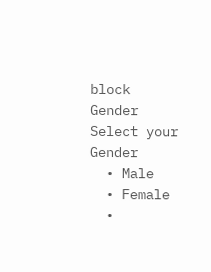block
Gender
Select your Gender
  • Male
  • Female
  •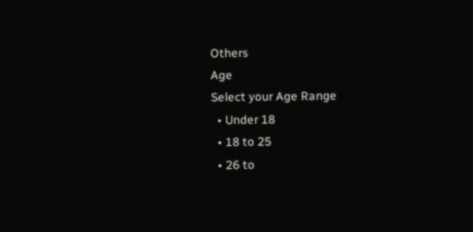Others
Age
Select your Age Range
  • Under 18
  • 18 to 25
  • 26 to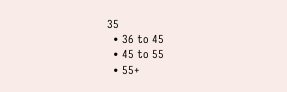35
  • 36 to 45
  • 45 to 55
  • 55+